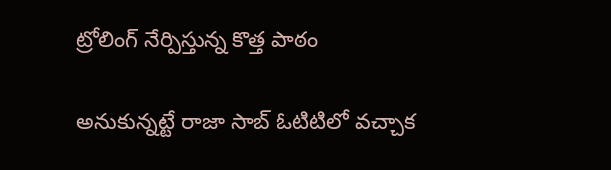ట్రోలింగ్ నేర్పిస్తున్న కొత్త పాఠం

అనుకున్నట్టే రాజా సాబ్ ఓటిటిలో వచ్చాక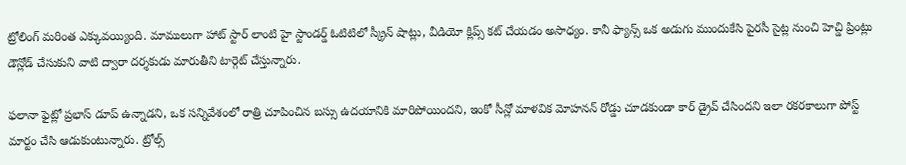ట్రోలింగ్ మరింత ఎక్కువయ్యింది. మాములుగా హాట్ స్టార్ లాంటి హై స్టాండర్డ్ ఓటిటిలో స్క్రీన్ షాట్లు, వీడియో క్లిప్స్ కట్ చేయడం అసాధ్యం. కానీ ఫ్యాన్స్ ఒక అడుగు ముందుకేసి పైరసీ సైట్ల నుంచి హెచ్డి ప్రింట్లు డౌన్లోడ్ చేసుకుని వాటి ద్వారా దర్శకుడు మారుతీని టార్గెట్ చేస్తున్నారు.

ఫలానా ఫైట్లో ప్రభాస్ డూప్ ఉన్నాడని, ఒక సన్నివేశంలో రాత్రి చూపించిన బస్సు ఉదయానికి మారిపోయిందని, ఇంకో సీన్లో మాళవిక మోహనన్ రోడ్డు చూడకుండా కార్ డ్రైవ్ చేసిందని ఇలా రకరకాలుగా పోస్ట్ మార్టం చేసి ఆడుకుంటున్నారు. ట్రోల్స్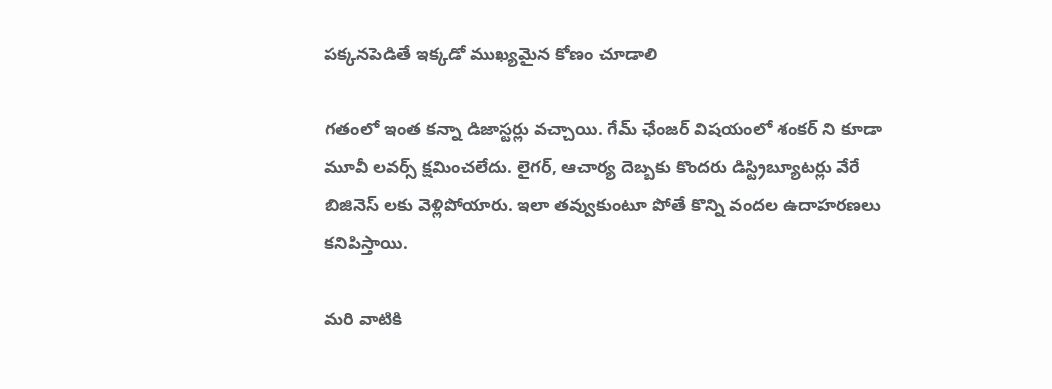పక్కనపెడితే ఇక్కడో ముఖ్యమైన కోణం చూడాలి

గతంలో ఇంత కన్నా డిజాస్టర్లు వచ్చాయి. గేమ్ ఛేంజర్ విషయంలో శంకర్ ని కూడా మూవీ లవర్స్ క్షమించలేదు. లైగర్, ఆచార్య దెబ్బకు కొందరు డిస్ట్రిబ్యూటర్లు వేరే బిజినెస్ లకు వెళ్లిపోయారు. ఇలా తవ్వుకుంటూ పోతే కొన్ని వందల ఉదాహరణలు కనిపిస్తాయి.

మరి వాటికి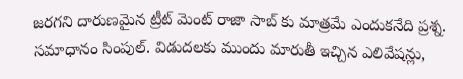జరగని దారుణమైన ట్రీట్ మెంట్ రాజా సాబ్ కు మాత్రమే ఎందుకనేది ప్రశ్న. సమాధానం సింపుల్. విడుదలకు ముందు మారుతీ ఇచ్చిన ఎలివేషన్లు,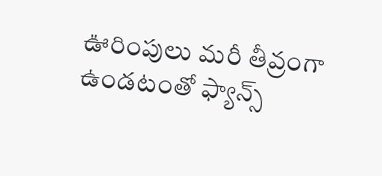ఊరింపులు మరీ తీవ్రంగా ఉండటంతో ఫ్యాన్స్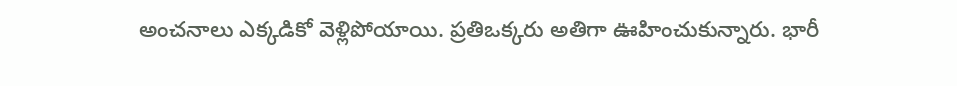అంచనాలు ఎక్కడికో వెళ్లిపోయాయి. ప్రతిఒక్కరు అతిగా ఊహించుకున్నారు. భారీ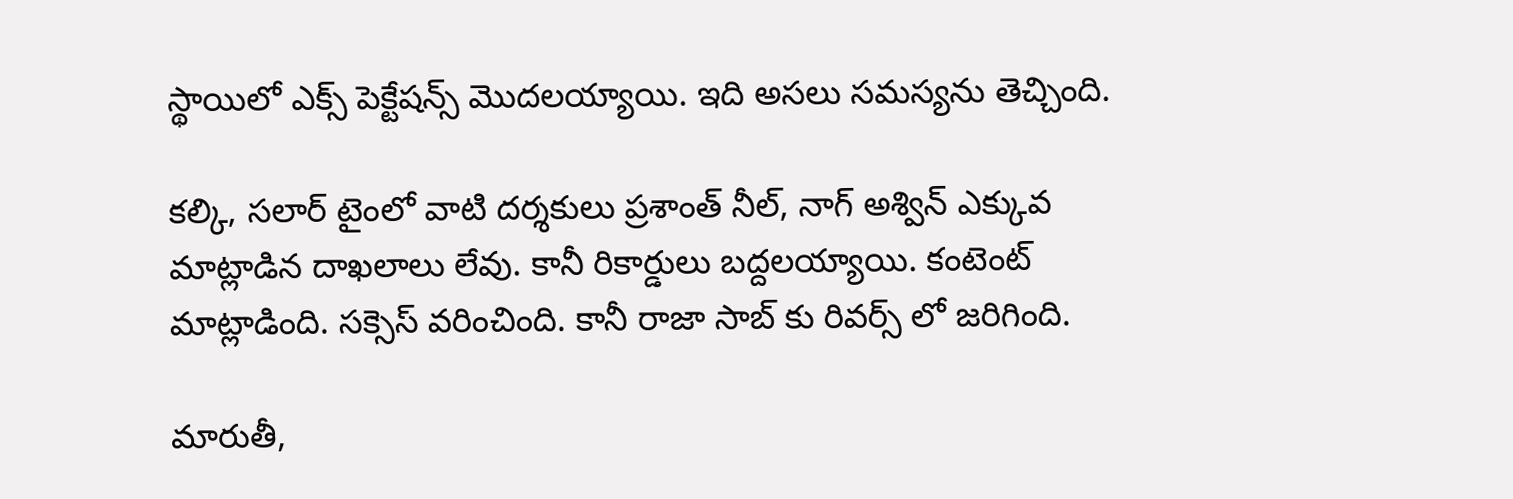స్థాయిలో ఎక్స్ పెక్టేషన్స్ మొదలయ్యాయి. ఇది అసలు సమస్యను తెచ్చింది.

కల్కి, సలార్ టైంలో వాటి దర్శకులు ప్రశాంత్ నీల్, నాగ్ అశ్విన్ ఎక్కువ మాట్లాడిన దాఖలాలు లేవు. కానీ రికార్డులు బద్దలయ్యాయి. కంటెంట్ మాట్లాడింది. సక్సెస్ వరించింది. కానీ రాజా సాబ్ కు రివర్స్ లో జరిగింది.

మారుతీ,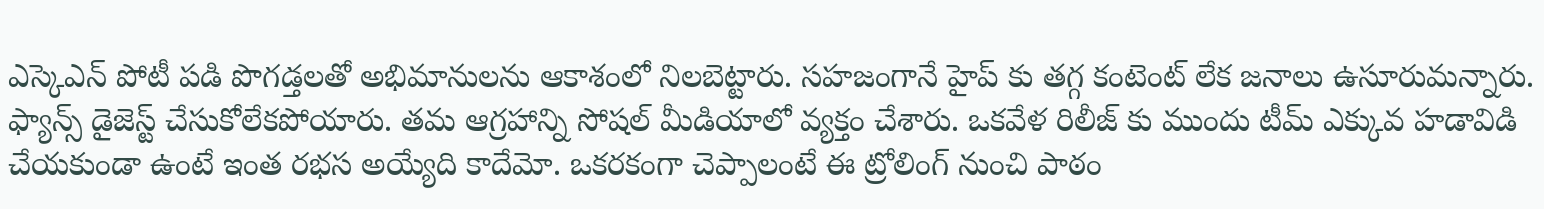ఎస్కెఎన్ పోటీ పడి పొగడ్తలతో అభిమానులను ఆకాశంలో నిలబెట్టారు. సహజంగానే హైప్ కు తగ్గ కంటెంట్ లేక జనాలు ఉసూరుమన్నారు. ఫ్యాన్స్ డైజెస్ట్ చేసుకోలేకపోయారు. తమ ఆగ్రహాన్ని సోషల్ మీడియాలో వ్యక్తం చేశారు. ఒకవేళ రిలీజ్ కు ముందు టీమ్ ఎక్కువ హడావిడి చేయకుండా ఉంటే ఇంత రభస అయ్యేది కాదేమో. ఒకరకంగా చెప్పాలంటే ఈ ట్రోలింగ్ నుంచి పాఠం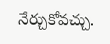నేర్చుకోవచ్చు.